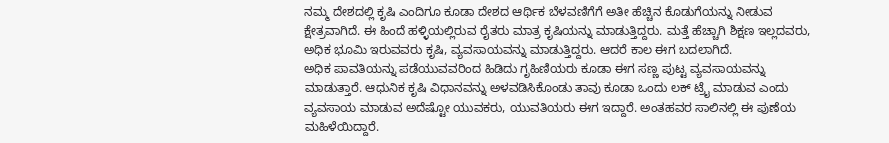ನಮ್ಮ ದೇಶದಲ್ಲಿ ಕೃಷಿ ಎಂದಿಗೂ ಕೂಡಾ ದೇಶದ ಆರ್ಥಿಕ ಬೆಳವಣಿಗೆಗೆ ಅತೀ ಹೆಚ್ಚಿನ ಕೊಡುಗೆಯನ್ನು ನೀಡುವ ಕ್ಷೇತ್ರವಾಗಿದೆ. ಈ ಹಿಂದೆ ಹಳ್ಳಿಯಲ್ಲಿರುವ ರೈತರು ಮಾತ್ರ ಕೃಷಿಯನ್ನು ಮಾಡುತ್ತಿದ್ದರು. ಮತ್ತೆ ಹೆಚ್ಚಾಗಿ ಶಿಕ್ಷಣ ಇಲ್ಲದವರು, ಅಧಿಕ ಭೂಮಿ ಇರುವವರು ಕೃಷಿ, ವ್ಯವಸಾಯವನ್ನು ಮಾಡುತ್ತಿದ್ದರು. ಆದರೆ ಕಾಲ ಈಗ ಬದಲಾಗಿದೆ.
ಅಧಿಕ ಪಾವತಿಯನ್ನು ಪಡೆಯುವವರಿಂದ ಹಿಡಿದು ಗೃಹಿಣಿಯರು ಕೂಡಾ ಈಗ ಸಣ್ಣ ಪುಟ್ಟ ವ್ಯವಸಾಯವನ್ನು ಮಾಡುತ್ತಾರೆ. ಆಧುನಿಕ ಕೃಷಿ ವಿಧಾನವನ್ನು ಅಳವಡಿಸಿಕೊಂಡು ತಾವು ಕೂಡಾ ಒಂದು ಲಕ್ ಟ್ರೈ ಮಾಡುವ ಎಂದು ವ್ಯವಸಾಯ ಮಾಡುವ ಅದೆಷ್ಟೋ ಯುವಕರು, ಯುವತಿಯರು ಈಗ ಇದ್ದಾರೆ. ಅಂತಹವರ ಸಾಲಿನಲ್ಲಿ ಈ ಪುಣೆಯ ಮಹಿಳೆಯಿದ್ದಾರೆ.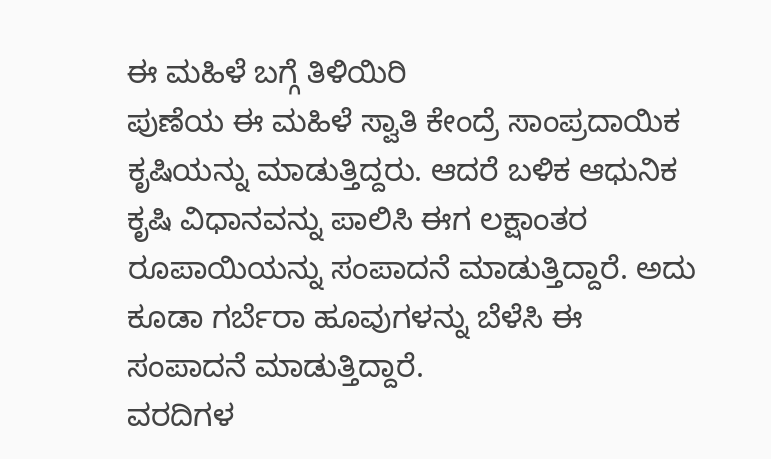ಈ ಮಹಿಳೆ ಬಗ್ಗೆ ತಿಳಿಯಿರಿ
ಪುಣೆಯ ಈ ಮಹಿಳೆ ಸ್ವಾತಿ ಕೇಂದ್ರೆ ಸಾಂಪ್ರದಾಯಿಕ ಕೃಷಿಯನ್ನು ಮಾಡುತ್ತಿದ್ದರು. ಆದರೆ ಬಳಿಕ ಆಧುನಿಕ ಕೃಷಿ ವಿಧಾನವನ್ನು ಪಾಲಿಸಿ ಈಗ ಲಕ್ಷಾಂತರ ರೂಪಾಯಿಯನ್ನು ಸಂಪಾದನೆ ಮಾಡುತ್ತಿದ್ದಾರೆ. ಅದು ಕೂಡಾ ಗರ್ಬೆರಾ ಹೂವುಗಳನ್ನು ಬೆಳೆಸಿ ಈ ಸಂಪಾದನೆ ಮಾಡುತ್ತಿದ್ದಾರೆ.
ವರದಿಗಳ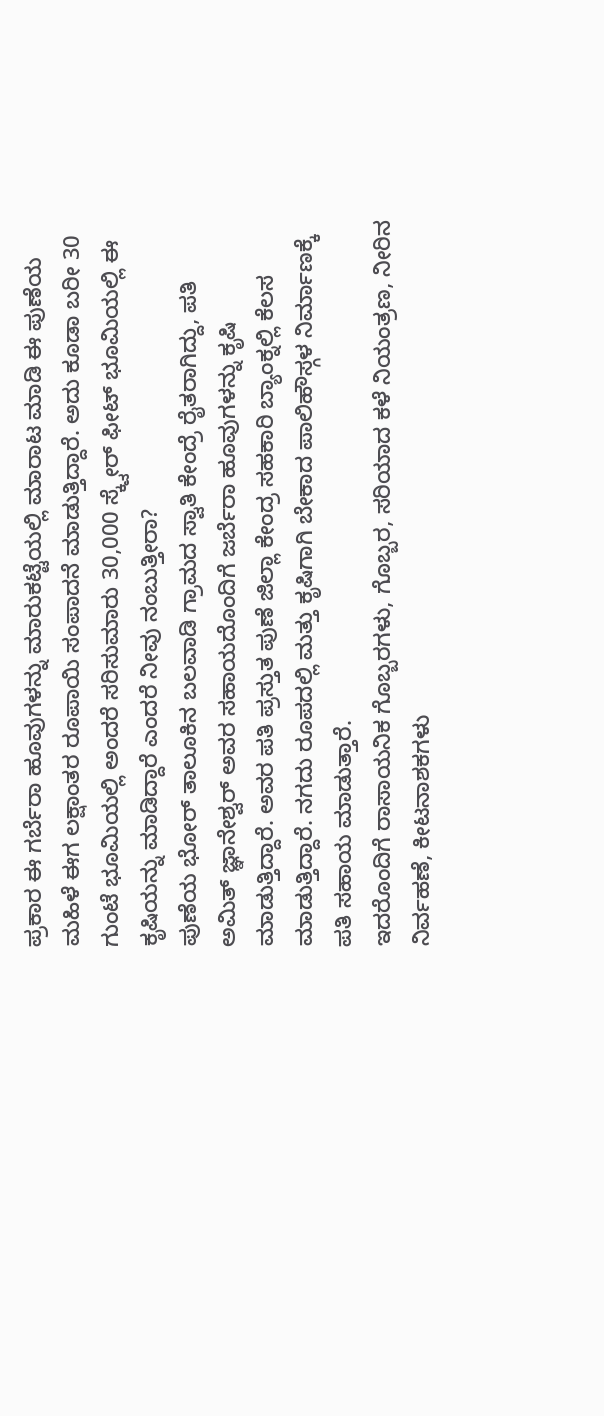ಪ್ರಕಾರ ಈ ಗರ್ಬೆರಾ ಹೂವುಗಳನ್ನು ಮಾರುಕಟ್ಟೆಯಲ್ಲಿ ಮಾರಾಟ ಮಾಡಿ ಈ ಪುಣೆಯ ಮಹಿಳೆ ಈಗ ಲಕ್ಷಾಂತರ ರೂಪಾಯಿ ಸಂಪಾದನೆ ಮಾಡುತ್ತಿದ್ದಾರೆ. ಅದು ಕೂಡಾ ಬರೀ 30 ಗುಂಟೆ ಭೂಮಿಯಲ್ಲಿ ಅಂದರೆ ಸರಿಸುಮಾರು 30,000 ಸ್ಕ್ವೇರ್ ಫೀಟ್ ಭೂಮಿಯಲ್ಲಿ ಈ ಕೃಷಿಯನ್ನು ಮಾಡಿದ್ದಾರೆ ಎಂದರೆ ನೀವು ನಂಬುತ್ತೀರಾ?
ಪುಣೆಯ ಭೋರ್ ತಾಲೂಕಿನ ಬಲವಾಡಿ ಗ್ರಾಮದ ಸ್ವಾತಿ ಕೇಂದ್ರೆ ರೈತರಾಗಿದ್ದು, ಪತಿ ಅಮಿತ್ ಜ್ಞಾನೇಶ್ವರ್ ಅವರ ಸಹಾಯದೊಂದಿಗೆ ಜರ್ಬೆರಾ ಹೂವುಗಳನ್ನು ಕೃಷಿ ಮಾಡುತ್ತಿದ್ದಾರೆ. ಅವರ ಪತಿ ಪ್ರಸ್ತುತ ಪುಣೆ ಜಿಲ್ಲಾ ಕೇಂದ್ರ ಸಹಕಾರಿ ಬ್ಯಾಂಕ್ನಲ್ಲಿ ಕೆಲಸ ಮಾಡುತ್ತಿದ್ದಾರೆ. ನಗದು ರೂಪದಲ್ಲಿ ಮತ್ತು ಕೃಷಿಗಾಗಿ ಬೇಕಾದ ಪಾಲಿಹೌಸ್ಗಳ ನಿರ್ಮಾಣಕ್ಕೆ ಪತಿ ಸಹಾಯ ಮಾಡುತ್ತಾರೆ.
ಇದರೊಂದಿಗೆ ರಾಸಾಯನಿಕ ಗೊಬ್ಬರಗಳು, ಗೊಬ್ಬರ, ಸರಿಯಾದ ಕಳೆ ನಿಯಂತ್ರಣ, ನೀರಿನ ನಿರ್ವಹಣೆ, ಕೀಟನಾಶಕಗಳು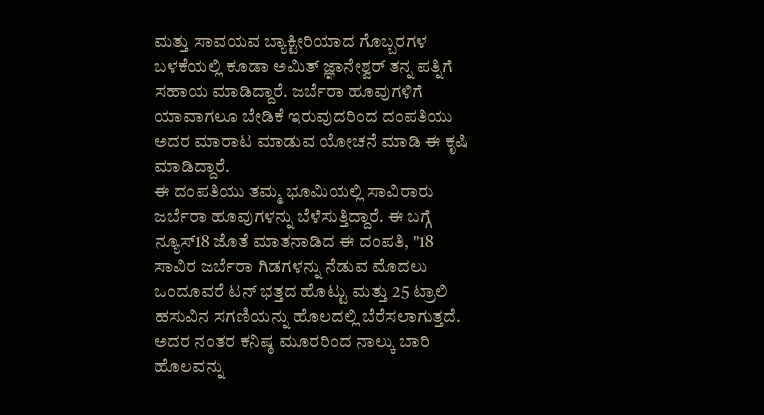ಮತ್ತು ಸಾವಯವ ಬ್ಯಾಕ್ಟೀರಿಯಾದ ಗೊಬ್ಬರಗಳ ಬಳಕೆಯಲ್ಲಿ ಕೂಡಾ ಅಮಿತ್ ಜ್ಞಾನೇಶ್ವರ್ ತನ್ನ ಪತ್ನಿಗೆ ಸಹಾಯ ಮಾಡಿದ್ದಾರೆ. ಜರ್ಬೆರಾ ಹೂವುಗಳಿಗೆ ಯಾವಾಗಲೂ ಬೇಡಿಕೆ ಇರುವುದರಿಂದ ದಂಪತಿಯು ಅದರ ಮಾರಾಟ ಮಾಡುವ ಯೋಚನೆ ಮಾಡಿ ಈ ಕೃಷಿ ಮಾಡಿದ್ದಾರೆ.
ಈ ದಂಪತಿಯು ತಮ್ಮ ಭೂಮಿಯಲ್ಲಿ ಸಾವಿರಾರು ಜರ್ಬೆರಾ ಹೂವುಗಳನ್ನು ಬೆಳೆಸುತ್ತಿದ್ದಾರೆ. ಈ ಬಗ್ಗೆ ನ್ಯೂಸ್18 ಜೊತೆ ಮಾತನಾಡಿದ ಈ ದಂಪತಿ, "18 ಸಾವಿರ ಜರ್ಬೆರಾ ಗಿಡಗಳನ್ನು ನೆಡುವ ಮೊದಲು ಒಂದೂವರೆ ಟನ್ ಭತ್ತದ ಹೊಟ್ಟು ಮತ್ತು 25 ಟ್ರಾಲಿ ಹಸುವಿನ ಸಗಣಿಯನ್ನು ಹೊಲದಲ್ಲಿ ಬೆರೆಸಲಾಗುತ್ತದೆ. ಅದರ ನಂತರ ಕನಿಷ್ಠ ಮೂರರಿಂದ ನಾಲ್ಕು ಬಾರಿ ಹೊಲವನ್ನು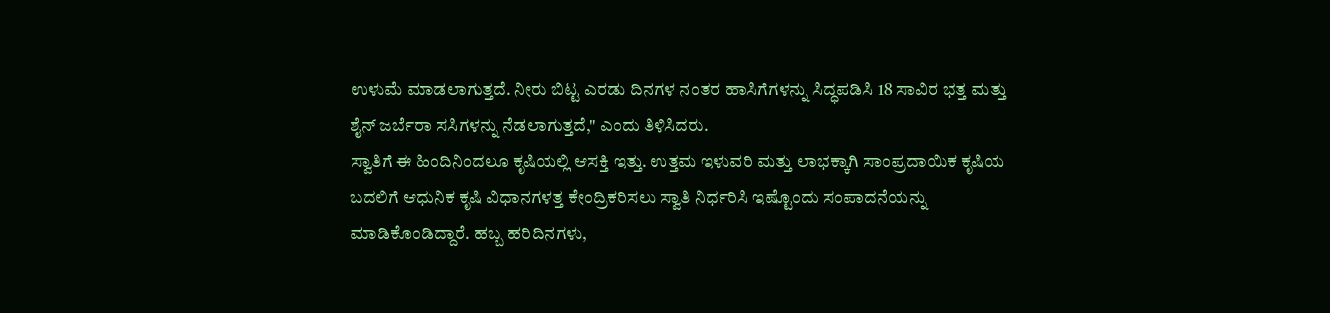ಉಳುಮೆ ಮಾಡಲಾಗುತ್ತದೆ. ನೀರು ಬಿಟ್ಟ ಎರಡು ದಿನಗಳ ನಂತರ ಹಾಸಿಗೆಗಳನ್ನು ಸಿದ್ಧಪಡಿಸಿ 18 ಸಾವಿರ ಭತ್ತ ಮತ್ತು ಶೈನ್ ಜರ್ಬೆರಾ ಸಸಿಗಳನ್ನು ನೆಡಲಾಗುತ್ತದೆ," ಎಂದು ತಿಳಿಸಿದರು.
ಸ್ವಾತಿಗೆ ಈ ಹಿಂದಿನಿಂದಲೂ ಕೃಷಿಯಲ್ಲಿ ಆಸಕ್ತಿ ಇತ್ತು. ಉತ್ತಮ ಇಳುವರಿ ಮತ್ತು ಲಾಭಕ್ಕಾಗಿ ಸಾಂಪ್ರದಾಯಿಕ ಕೃಷಿಯ ಬದಲಿಗೆ ಆಧುನಿಕ ಕೃಷಿ ವಿಧಾನಗಳತ್ತ ಕೇಂದ್ರಿಕರಿಸಲು ಸ್ವಾತಿ ನಿರ್ಧರಿಸಿ ಇಷ್ಟೊಂದು ಸಂಪಾದನೆಯನ್ನು ಮಾಡಿಕೊಂಡಿದ್ದಾರೆ. ಹಬ್ಬ ಹರಿದಿನಗಳು,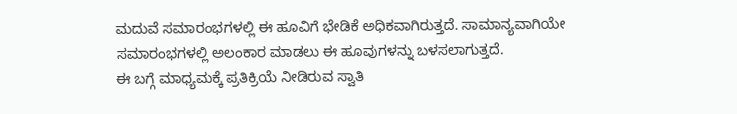ಮದುವೆ ಸಮಾರಂಭಗಳಲ್ಲಿ ಈ ಹೂವಿಗೆ ಭೇಡಿಕೆ ಅಧಿಕವಾಗಿರುತ್ತದೆ. ಸಾಮಾನ್ಯವಾಗಿಯೇ ಸಮಾರಂಭಗಳಲ್ಲಿ ಅಲಂಕಾರ ಮಾಡಲು ಈ ಹೂವುಗಳನ್ನು ಬಳಸಲಾಗುತ್ತದೆ.
ಈ ಬಗ್ಗೆ ಮಾಧ್ಯಮಕ್ಕೆ ಪ್ರತಿಕ್ರಿಯೆ ನೀಡಿರುವ ಸ್ವಾತಿ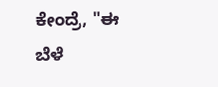ಕೇಂದ್ರೆ, "ಈ ಬೆಳೆ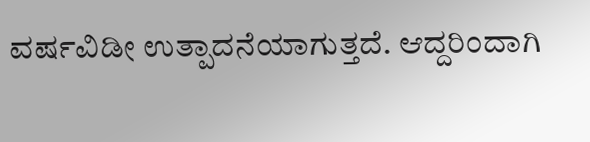ವರ್ಷವಿಡೀ ಉತ್ಪಾದನೆಯಾಗುತ್ತದೆ. ಆದ್ದರಿಂದಾಗಿ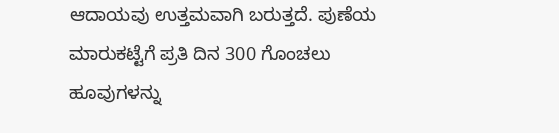ಆದಾಯವು ಉತ್ತಮವಾಗಿ ಬರುತ್ತದೆ. ಪುಣೆಯ ಮಾರುಕಟ್ಟೆಗೆ ಪ್ರತಿ ದಿನ 300 ಗೊಂಚಲು ಹೂವುಗಳನ್ನು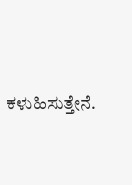ಕಳುಹಿಸುತ್ತೇನೆ.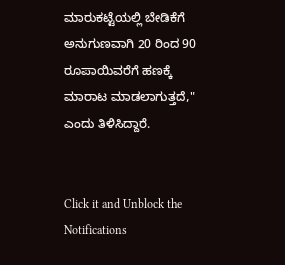ಮಾರುಕಟ್ಟೆಯಲ್ಲಿ ಬೇಡಿಕೆಗೆ ಅನುಗುಣವಾಗಿ 20 ರಿಂದ 90 ರೂಪಾಯಿವರೆಗೆ ಹಣಕ್ಕೆ ಮಾರಾಟ ಮಾಡಲಾಗುತ್ತದೆ," ಎಂದು ತಿಳಿಸಿದ್ದಾರೆ.


Click it and Unblock the Notifications